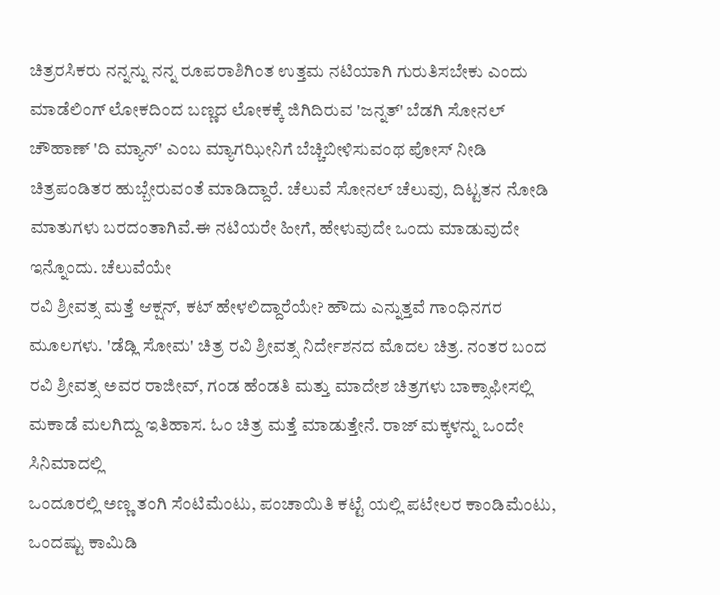ಚಿತ್ರರಸಿಕರು ನನ್ನನ್ನು ನನ್ನ ರೂಪರಾಶಿಗಿಂತ ಉತ್ತಮ ನಟಿಯಾಗಿ ಗುರುತಿಸಬೇಕು ಎಂದು ಮಾಡೆಲಿಂಗ್ ಲೋಕದಿಂದ ಬಣ್ಣದ ಲೋಕಕ್ಕೆ ಜಿಗಿದಿರುವ 'ಜನ್ನತ್' ಬೆಡಗಿ ಸೋನಲ್ ಚೌಹಾಣ್ 'ದಿ ಮ್ಯಾನ್' ಎಂಬ ಮ್ಯಾಗಝೀನಿಗೆ ಬೆಚ್ಚಿಬೀಳಿಸುವಂಥ ಪೋಸ್ ನೀಡಿ ಚಿತ್ರಪಂಡಿತರ ಹುಬ್ಬೇರುವಂತೆ ಮಾಡಿದ್ದಾರೆ. ಚೆಲುವೆ ಸೋನಲ್ ಚೆಲುವು, ದಿಟ್ಟತನ ನೋಡಿ ಮಾತುಗಳು ಬರದಂತಾಗಿವೆ.ಈ ನಟಿಯರೇ ಹೀಗೆ, ಹೇಳುವುದೇ ಒಂದು ಮಾಡುವುದೇ ಇನ್ನೊಂದು. ಚೆಲುವೆಯೇ
ರವಿ ಶ್ರೀವತ್ಸ ಮತ್ತೆ ಆಕ್ಷನ್, ಕಟ್ ಹೇಳಲಿದ್ದಾರೆಯೇ? ಹೌದು ಎನ್ನುತ್ತವೆ ಗಾಂಧಿನಗರ ಮೂಲಗಳು. 'ಡೆಡ್ಲಿ ಸೋಮ' ಚಿತ್ರ ರವಿ ಶ್ರೀವತ್ಸ ನಿರ್ದೇಶನದ ಮೊದಲ ಚಿತ್ರ. ನಂತರ ಬಂದ ರವಿ ಶ್ರೀವತ್ಸ ಅವರ ರಾಜೀವ್, ಗಂಡ ಹೆಂಡತಿ ಮತ್ತು ಮಾದೇಶ ಚಿತ್ರಗಳು ಬಾಕ್ಸಾಫೀಸಲ್ಲಿ ಮಕಾಡೆ ಮಲಗಿದ್ದು ಇತಿಹಾಸ. ಓಂ ಚಿತ್ರ ಮತ್ತೆ ಮಾಡುತ್ತೇನೆ. ರಾಜ್ ಮಕ್ಕಳನ್ನು ಒಂದೇ ಸಿನಿಮಾದಲ್ಲಿ
ಒಂದೂರಲ್ಲಿ ಅಣ್ಣ ತಂಗಿ ಸೆಂಟಿಮೆಂಟು, ಪಂಚಾಯಿತಿ ಕಟ್ಟೆ ಯಲ್ಲಿ ಪಟೇಲರ ಕಾಂಡಿಮೆಂಟು, ಒಂದಷ್ಟು ಕಾಮಿಡಿ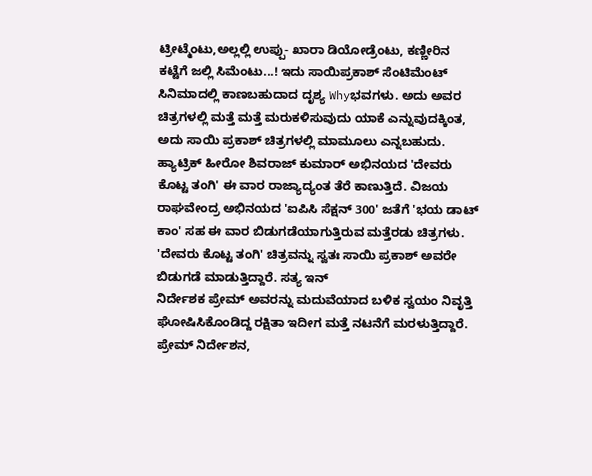ಟ್ರೀಟ್ಮೆಂಟು,ಅಲ್ಲಲ್ಲಿ ಉಪ್ಪು- ಖಾರಾ ಡಿಯೋಡ್ರೆಂಟು, ಕಣ್ಣೀರಿನ ಕಟ್ಟೆಗೆ ಜಲ್ಲಿ ಸಿಮೆಂಟು...! ಇದು ಸಾಯಿಪ್ರಕಾಶ್ ಸೆಂಟಿಮೆಂಟ್ ಸಿನಿಮಾದಲ್ಲಿ ಕಾಣಬಹುದಾದ ದೃಶ್ಯ Whyಭವಗಳು. ಅದು ಅವರ ಚಿತ್ರಗಳಲ್ಲಿ ಮತ್ತೆ ಮತ್ತೆ ಮರುಕಳಿಸುವುದು ಯಾಕೆ ಎನ್ನುವುದಕ್ಕಿಂತ, ಅದು ಸಾಯಿ ಪ್ರಕಾಶ್ ಚಿತ್ರಗಳಲ್ಲಿ ಮಾಮೂಲು ಎನ್ನಬಹುದು.
ಹ್ಯಾಟ್ರಿಕ್ ಹೀರೋ ಶಿವರಾಜ್ ಕುಮಾರ್ ಅಭಿನಯದ 'ದೇವರು ಕೊಟ್ಟ ತಂಗಿ' ಈ ವಾರ ರಾಜ್ಯಾದ್ಯಂತ ತೆರೆ ಕಾಣುತ್ತಿದೆ. ವಿಜಯ ರಾಘವೇಂದ್ರ ಅಭಿನಯದ 'ಐಪಿಸಿ ಸೆಕ್ಷನ್ 300' ಜತೆಗೆ 'ಭಯ ಡಾಟ್ ಕಾಂ' ಸಹ ಈ ವಾರ ಬಿಡುಗಡೆಯಾಗುತ್ತಿರುವ ಮತ್ತೆರಡು ಚಿತ್ರಗಳು. 'ದೇವರು ಕೊಟ್ಟ ತಂಗಿ' ಚಿತ್ರವನ್ನು ಸ್ವತಃ ಸಾಯಿ ಪ್ರಕಾಶ್ ಅವರೇ ಬಿಡುಗಡೆ ಮಾಡುತ್ತಿದ್ದಾರೆ. ಸತ್ಯ ಇನ್
ನಿರ್ದೇಶಕ ಪ್ರೇಮ್ ಅವರನ್ನು ಮದುವೆಯಾದ ಬಳಿಕ ಸ್ವಯಂ ನಿವೃತ್ತಿ ಘೋಷಿಸಿಕೊಂಡಿದ್ದ ರಕ್ಷಿತಾ ಇದೀಗ ಮತ್ತೆ ನಟನೆಗೆ ಮರಳುತ್ತಿದ್ದಾರೆ. ಪ್ರೇಮ್ ನಿರ್ದೇಶನ,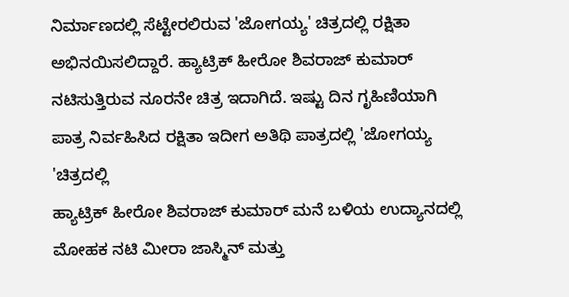ನಿರ್ಮಾಣದಲ್ಲಿ ಸೆಟ್ಟೇರಲಿರುವ 'ಜೋಗಯ್ಯ' ಚಿತ್ರದಲ್ಲಿ ರಕ್ಷಿತಾ ಅಭಿನಯಿಸಲಿದ್ದಾರೆ. ಹ್ಯಾಟ್ರಿಕ್ ಹೀರೋ ಶಿವರಾಜ್ ಕುಮಾರ್ ನಟಿಸುತ್ತಿರುವ ನೂರನೇ ಚಿತ್ರ ಇದಾಗಿದೆ. ಇಷ್ಟು ದಿನ ಗೃಹಿಣಿಯಾಗಿ ಪಾತ್ರ ನಿರ್ವಹಿಸಿದ ರಕ್ಷಿತಾ ಇದೀಗ ಅತಿಥಿ ಪಾತ್ರದಲ್ಲಿ 'ಜೋಗಯ್ಯ 'ಚಿತ್ರದಲ್ಲಿ
ಹ್ಯಾಟ್ರಿಕ್ ಹೀರೋ ಶಿವರಾಜ್ ಕುಮಾರ್ ಮನೆ ಬಳಿಯ ಉದ್ಯಾನದಲ್ಲಿ ಮೋಹಕ ನಟಿ ಮೀರಾ ಜಾಸ್ಮಿನ್ ಮತ್ತು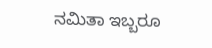ನಮಿತಾ ಇಬ್ಬರೂ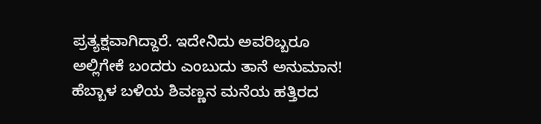ಪ್ರತ್ಯಕ್ಷವಾಗಿದ್ದಾರೆ. ಇದೇನಿದು ಅವರಿಬ್ಬರೂ ಅಲ್ಲಿಗೇಕೆ ಬಂದರು ಎಂಬುದು ತಾನೆ ಅನುಮಾನ! ಹೆಬ್ಬಾಳ ಬಳಿಯ ಶಿವಣ್ಣನ ಮನೆಯ ಹತ್ತಿರದ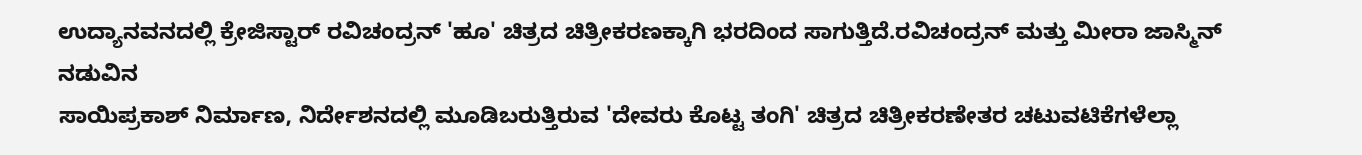ಉದ್ಯಾನವನದಲ್ಲಿ ಕ್ರೇಜಿಸ್ಟಾರ್ ರವಿಚಂದ್ರನ್ 'ಹೂ' ಚಿತ್ರದ ಚಿತ್ರೀಕರಣಕ್ಕಾಗಿ ಭರದಿಂದ ಸಾಗುತ್ತಿದೆ.ರವಿಚಂದ್ರನ್ ಮತ್ತು ಮೀರಾ ಜಾಸ್ಮಿನ್ ನಡುವಿನ
ಸಾಯಿಪ್ರಕಾಶ್ ನಿರ್ಮಾಣ, ನಿರ್ದೇಶನದಲ್ಲಿ ಮೂಡಿಬರುತ್ತಿರುವ 'ದೇವರು ಕೊಟ್ಟ ತಂಗಿ' ಚಿತ್ರದ ಚಿತ್ರೀಕರಣೇತರ ಚಟುವಟಿಕೆಗಳೆಲ್ಲಾ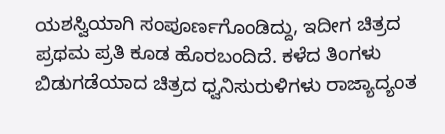ಯಶಸ್ವಿಯಾಗಿ ಸಂಪೂರ್ಣಗೊಂಡಿದ್ದು, ಇದೀಗ ಚಿತ್ರದ ಪ್ರಥಮ ಪ್ರತಿ ಕೂಡ ಹೊರಬಂದಿದೆ. ಕಳೆದ ತಿಂಗಳು ಬಿಡುಗಡೆಯಾದ ಚಿತ್ರದ ಧ್ವನಿಸುರುಳಿಗಳು ರಾಜ್ಯಾದ್ಯಂತ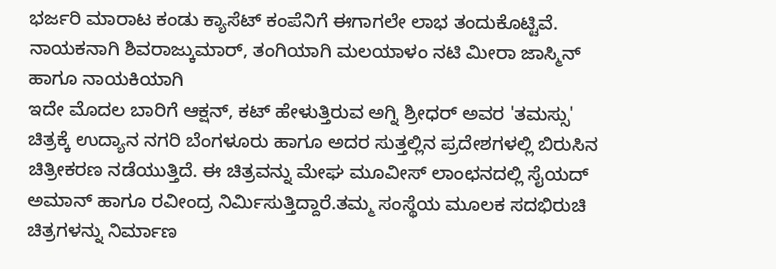ಭರ್ಜರಿ ಮಾರಾಟ ಕಂಡು ಕ್ಯಾಸೆಟ್ ಕಂಪೆನಿಗೆ ಈಗಾಗಲೇ ಲಾಭ ತಂದುಕೊಟ್ಟಿವೆ. ನಾಯಕನಾಗಿ ಶಿವರಾಜ್ಕುಮಾರ್, ತಂಗಿಯಾಗಿ ಮಲಯಾಳಂ ನಟಿ ಮೀರಾ ಜಾಸ್ಮಿನ್ ಹಾಗೂ ನಾಯಕಿಯಾಗಿ
ಇದೇ ಮೊದಲ ಬಾರಿಗೆ ಆಕ್ಷನ್, ಕಟ್ ಹೇಳುತ್ತಿರುವ ಅಗ್ನಿ ಶ್ರೀಧರ್ ಅವರ 'ತಮಸ್ಸು' ಚಿತ್ರಕ್ಕೆ ಉದ್ಯಾನ ನಗರಿ ಬೆಂಗಳೂರು ಹಾಗೂ ಅದರ ಸುತ್ತಲ್ಲಿನ ಪ್ರದೇಶಗಳಲ್ಲಿ ಬಿರುಸಿನ ಚಿತ್ರೀಕರಣ ನಡೆಯುತ್ತಿದೆ. ಈ ಚಿತ್ರವನ್ನು ಮೇಘ ಮೂವೀಸ್ ಲಾಂಛನದಲ್ಲಿ ಸೈಯದ್ ಅಮಾನ್ ಹಾಗೂ ರವೀಂದ್ರ ನಿರ್ಮಿಸುತ್ತಿದ್ದಾರೆ.ತಮ್ಮ ಸಂಸ್ಥೆಯ ಮೂಲಕ ಸದಭಿರುಚಿ ಚಿತ್ರಗಳನ್ನು ನಿರ್ಮಾಣ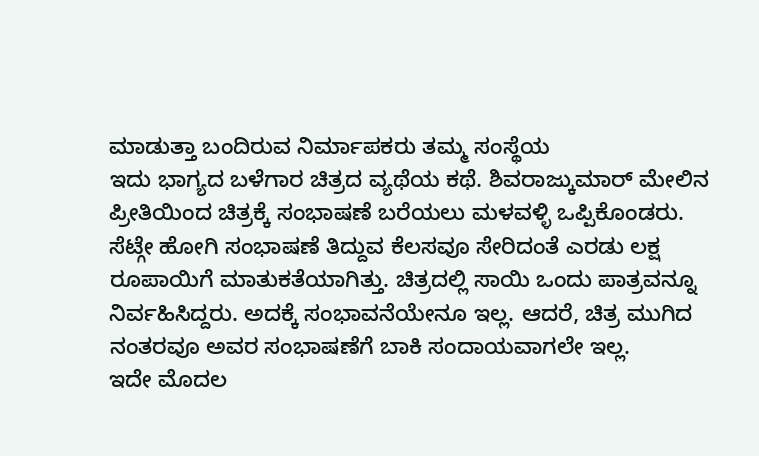ಮಾಡುತ್ತಾ ಬಂದಿರುವ ನಿರ್ಮಾಪಕರು ತಮ್ಮ ಸಂಸ್ಥೆಯ
ಇದು ಭಾಗ್ಯದ ಬಳೆಗಾರ ಚಿತ್ರದ ವ್ಯಥೆಯ ಕಥೆ. ಶಿವರಾಜ್ಕುಮಾರ್ ಮೇಲಿನ ಪ್ರೀತಿಯಿಂದ ಚಿತ್ರಕ್ಕೆ ಸಂಭಾಷಣೆ ಬರೆಯಲು ಮಳವಳ್ಳಿ ಒಪ್ಪಿಕೊಂಡರು. ಸೆಟ್ಗೇ ಹೋಗಿ ಸಂಭಾಷಣೆ ತಿದ್ದುವ ಕೆಲಸವೂ ಸೇರಿದಂತೆ ಎರಡು ಲಕ್ಷ ರೂಪಾಯಿಗೆ ಮಾತುಕತೆಯಾಗಿತ್ತು. ಚಿತ್ರದಲ್ಲಿ ಸಾಯಿ ಒಂದು ಪಾತ್ರವನ್ನೂ ನಿರ್ವಹಿಸಿದ್ದರು. ಅದಕ್ಕೆ ಸಂಭಾವನೆಯೇನೂ ಇಲ್ಲ. ಆದರೆ, ಚಿತ್ರ ಮುಗಿದ ನಂತರವೂ ಅವರ ಸಂಭಾಷಣೆಗೆ ಬಾಕಿ ಸಂದಾಯವಾಗಲೇ ಇಲ್ಲ.
ಇದೇ ಮೊದಲ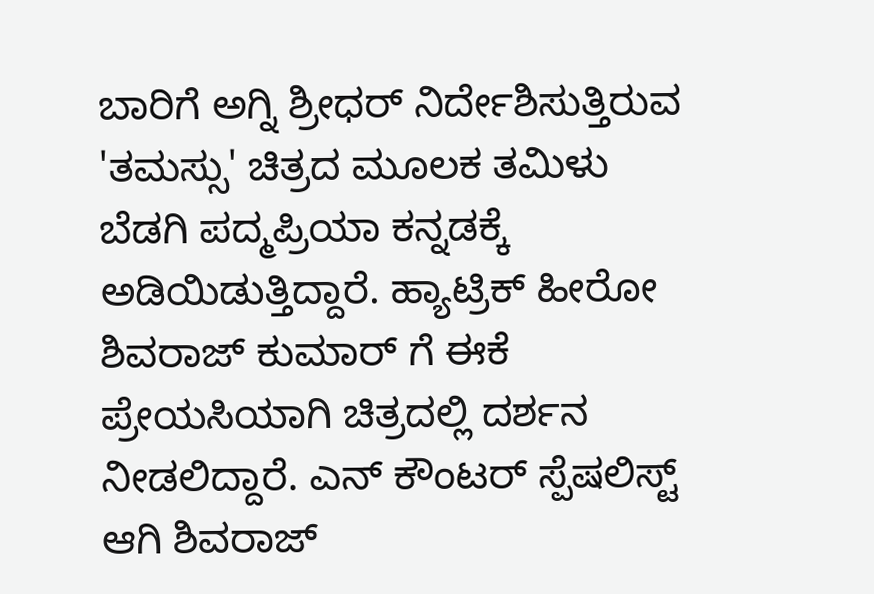ಬಾರಿಗೆ ಅಗ್ನಿ ಶ್ರೀಧರ್ ನಿರ್ದೇಶಿಸುತ್ತಿರುವ 'ತಮಸ್ಸು' ಚಿತ್ರದ ಮೂಲಕ ತಮಿಳು ಬೆಡಗಿ ಪದ್ಮಪ್ರಿಯಾ ಕನ್ನಡಕ್ಕೆ ಅಡಿಯಿಡುತ್ತಿದ್ದಾರೆ. ಹ್ಯಾಟ್ರಿಕ್ ಹೀರೋ ಶಿವರಾಜ್ ಕುಮಾರ್ ಗೆ ಈಕೆ ಪ್ರೇಯಸಿಯಾಗಿ ಚಿತ್ರದಲ್ಲಿ ದರ್ಶನ ನೀಡಲಿದ್ದಾರೆ. ಎನ್ ಕೌಂಟರ್ ಸ್ಪೆಷಲಿಸ್ಟ್ ಆಗಿ ಶಿವರಾಜ್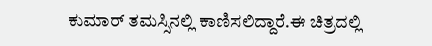ಕುಮಾರ್ ತಮಸ್ಸಿನಲ್ಲಿ ಕಾಣಿಸಲಿದ್ದಾರೆ.ಈ ಚಿತ್ರದಲ್ಲಿ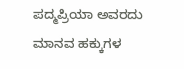ಪದ್ಮಪ್ರಿಯಾ ಅವರದು ಮಾನವ ಹಕ್ಕುಗಳ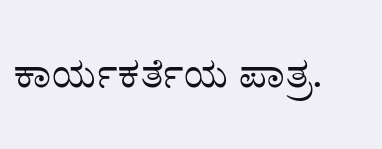ಕಾರ್ಯಕರ್ತೆಯ ಪಾತ್ರ.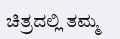ಚಿತ್ರದಲ್ಲಿ ತಮ್ಮ